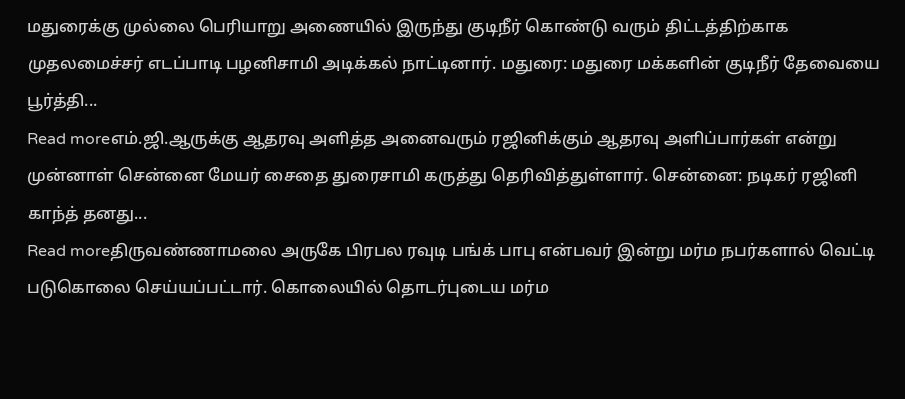மதுரைக்கு முல்லை பெரியாறு அணையில் இருந்து குடிநீர் கொண்டு வரும் திட்டத்திற்காக முதலமைச்சர் எடப்பாடி பழனிசாமி அடிக்கல் நாட்டினார். மதுரை: மதுரை மக்களின் குடிநீர் தேவையை பூர்த்தி...
Read moreஎம்.ஜி.ஆருக்கு ஆதரவு அளித்த அனைவரும் ரஜினிக்கும் ஆதரவு அளிப்பார்கள் என்று முன்னாள் சென்னை மேயர் சைதை துரைசாமி கருத்து தெரிவித்துள்ளார். சென்னை: நடிகர் ரஜினி காந்த் தனது...
Read moreதிருவண்ணாமலை அருகே பிரபல ரவுடி பங்க் பாபு என்பவர் இன்று மர்ம நபர்களால் வெட்டி படுகொலை செய்யப்பட்டார். கொலையில் தொடர்புடைய மர்ம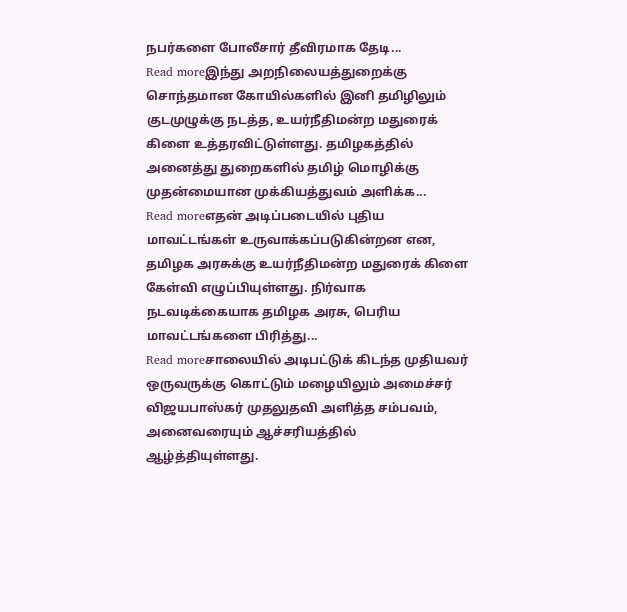நபர்களை போலீசார் தீவிரமாக தேடி...
Read moreஇந்து அறநிலையத்துறைக்கு சொந்தமான கோயில்களில் இனி தமிழிலும் குடமுழுக்கு நடத்த, உயர்நீதிமன்ற மதுரைக் கிளை உத்தரவிட்டுள்ளது. தமிழகத்தில் அனைத்து துறைகளில் தமிழ் மொழிக்கு முதன்மையான முக்கியத்துவம் அளிக்க...
Read moreஎதன் அடிப்படையில் புதிய மாவட்டங்கள் உருவாக்கப்படுகின்றன என, தமிழக அரசுக்கு உயர்நீதிமன்ற மதுரைக் கிளை கேள்வி எழுப்பியுள்ளது. நிர்வாக நடவடிக்கையாக தமிழக அரசு, பெரிய மாவட்டங்களை பிரித்து...
Read moreசாலையில் அடிபட்டுக் கிடந்த முதியவர் ஒருவருக்கு கொட்டும் மழையிலும் அமைச்சர் விஜயபாஸ்கர் முதலுதவி அளித்த சம்பவம், அனைவரையும் ஆச்சரியத்தில் ஆழ்த்தியுள்ளது.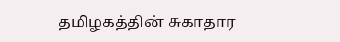தமிழகத்தின் சுகாதார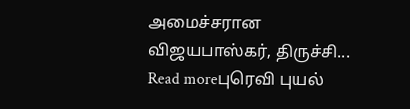அமைச்சரான விஜயபாஸ்கர், திருச்சி...
Read moreபுரெவி புயல்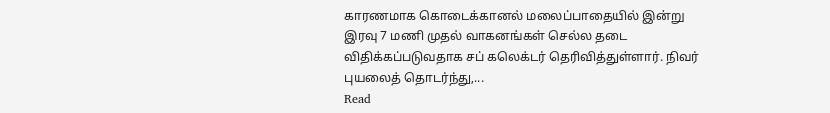காரணமாக கொடைக்கானல் மலைப்பாதையில் இன்று இரவு 7 மணி முதல் வாகனங்கள் செல்ல தடை விதிக்கப்படுவதாக சப் கலெக்டர் தெரிவித்துள்ளார். நிவர் புயலைத் தொடர்ந்து,...
Read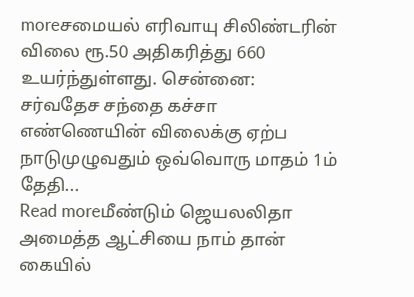moreசமையல் எரிவாயு சிலிண்டரின் விலை ரூ.50 அதிகரித்து 660 உயர்ந்துள்ளது. சென்னை: சர்வதேச சந்தை கச்சா எண்ணெயின் விலைக்கு ஏற்ப நாடுமுழுவதும் ஒவ்வொரு மாதம் 1ம் தேதி...
Read moreமீண்டும் ஜெயலலிதா அமைத்த ஆட்சியை நாம் தான் கையில்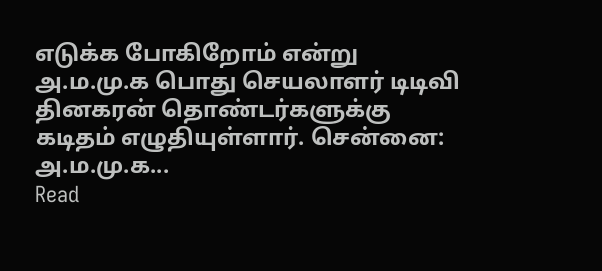எடுக்க போகிறோம் என்று அ.ம.மு.க பொது செயலாளர் டிடிவி தினகரன் தொண்டர்களுக்கு கடிதம் எழுதியுள்ளார். சென்னை: அ.ம.மு.க...
Read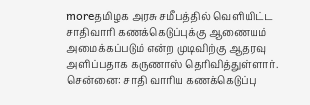moreதமிழக அரசு சமீபத்தில் வெளியிட்ட சாதிவாரி கணக்கெடுப்புக்கு ஆணையம் அமைக்கப்படும் என்ற முடிவிற்கு ஆதரவு அளிப்பதாக கருணாஸ் தெரிவித்துள்ளார். சென்னை: சாதி வாரிய கணக்கெடுப்பு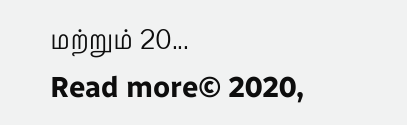மற்றும் 20...
Read more© 2020,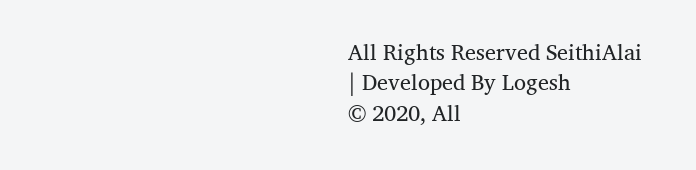All Rights Reserved SeithiAlai | Developed By Logesh
© 2020, All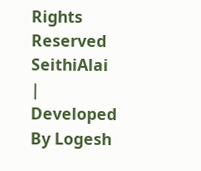Rights Reserved SeithiAlai | Developed By Logesh